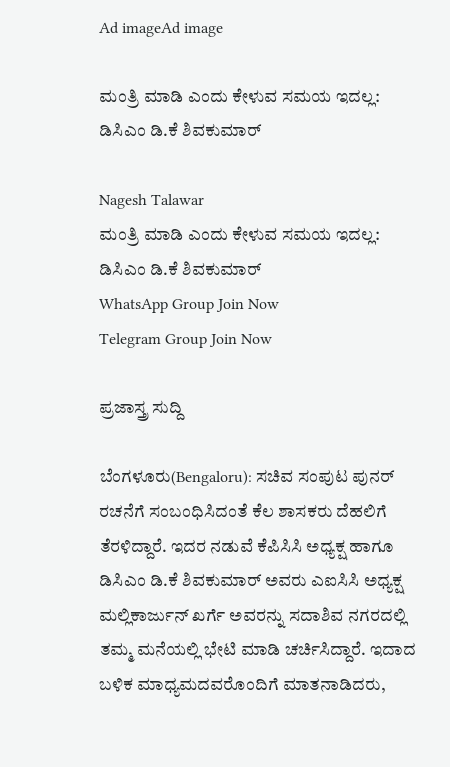Ad imageAd image

ಮಂತ್ರಿ ಮಾಡಿ ಎಂದು ಕೇಳುವ ಸಮಯ ಇದಲ್ಲ: ಡಿಸಿಎಂ ಡಿ.ಕೆ ಶಿವಕುಮಾರ್

Nagesh Talawar
ಮಂತ್ರಿ ಮಾಡಿ ಎಂದು ಕೇಳುವ ಸಮಯ ಇದಲ್ಲ: ಡಿಸಿಎಂ ಡಿ.ಕೆ ಶಿವಕುಮಾರ್
WhatsApp Group Join Now
Telegram Group Join Now

ಪ್ರಜಾಸ್ತ್ರ ಸುದ್ದಿ

ಬೆಂಗಳೂರು(Bengaloru): ಸಚಿವ ಸಂಪುಟ ಪುನರ್ ರಚನೆಗೆ ಸಂಬಂಧಿಸಿದಂತೆ ಕೆಲ ಶಾಸಕರು ದೆಹಲಿಗೆ ತೆರಳಿದ್ದಾರೆ. ಇದರ ನಡುವೆ ಕೆಪಿಸಿಸಿ ಅಧ್ಯಕ್ಷ ಹಾಗೂ ಡಿಸಿಎಂ ಡಿ.ಕೆ ಶಿವಕುಮಾರ್ ಅವರು ಎಐಸಿಸಿ ಅಧ್ಯಕ್ಷ ಮಲ್ಲಿಕಾರ್ಜುನ್ ಖರ್ಗೆ ಅವರನ್ನು ಸದಾಶಿವ ನಗರದಲ್ಲಿ ತಮ್ಮ ಮನೆಯಲ್ಲಿ ಭೇಟಿ ಮಾಡಿ ಚರ್ಚಿಸಿದ್ದಾರೆ. ಇದಾದ ಬಳಿಕ ಮಾಧ್ಯಮದವರೊಂದಿಗೆ ಮಾತನಾಡಿದರು,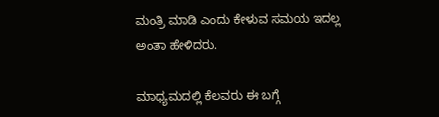ಮಂತ್ರಿ ಮಾಡಿ ಎಂದು ಕೇಳುವ ಸಮಯ ಇದಲ್ಲ ಅಂತಾ ಹೇಳಿದರು.

ಮಾಧ್ಯಮದಲ್ಲಿ ಕೆಲವರು ಈ ಬಗ್ಗೆ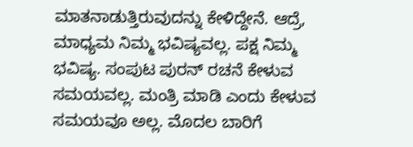ಮಾತನಾಡುತ್ತಿರುವುದನ್ನು ಕೇಳಿದ್ದೇನೆ. ಆದ್ರೆ, ಮಾಧ್ಯಮ ನಿಮ್ಮ ಭವಿಷ್ಯವಲ್ಲ. ಪಕ್ಷ ನಿಮ್ಮ ಭವಿಷ್ಯ. ಸಂಪುಟ ಪುರನ್ ರಚನೆ ಕೇಳುವ ಸಮಯವಲ್ಲ. ಮಂತ್ರಿ ಮಾಡಿ ಎಂದು ಕೇಳುವ ಸಮಯವೂ ಅಲ್ಲ. ಮೊದಲ ಬಾರಿಗೆ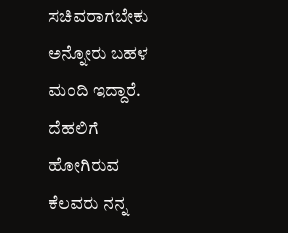ಸಚಿವರಾಗಬೇಕು ಅನ್ನೋರು ಬಹಳ ಮಂದಿ ಇದ್ದಾರೆ. ದೆಹಲಿಗೆ ಹೋಗಿರುವ ಕೆಲವರು ನನ್ನ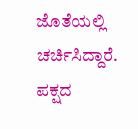ಜೊತೆಯಲ್ಲಿ ಚರ್ಚಿಸಿದ್ದಾರೆ. ಪಕ್ಷದ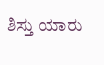ಶಿಸ್ತು ಯಾರು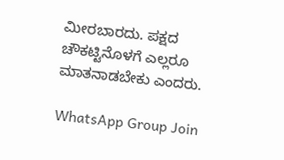ಮೀರಬಾರದು. ಪಕ್ಷದ ಚೌಕಟ್ಟಿನೊಳಗೆ ಎಲ್ಲರೂ ಮಾತನಾಡಬೇಕು ಎಂದರು.

WhatsApp Group Join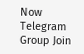Now
Telegram Group Join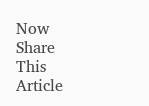Now
Share This Article